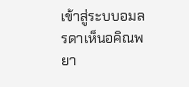เข้าสู่ระบบอมลรดาเห็นอคิณพยา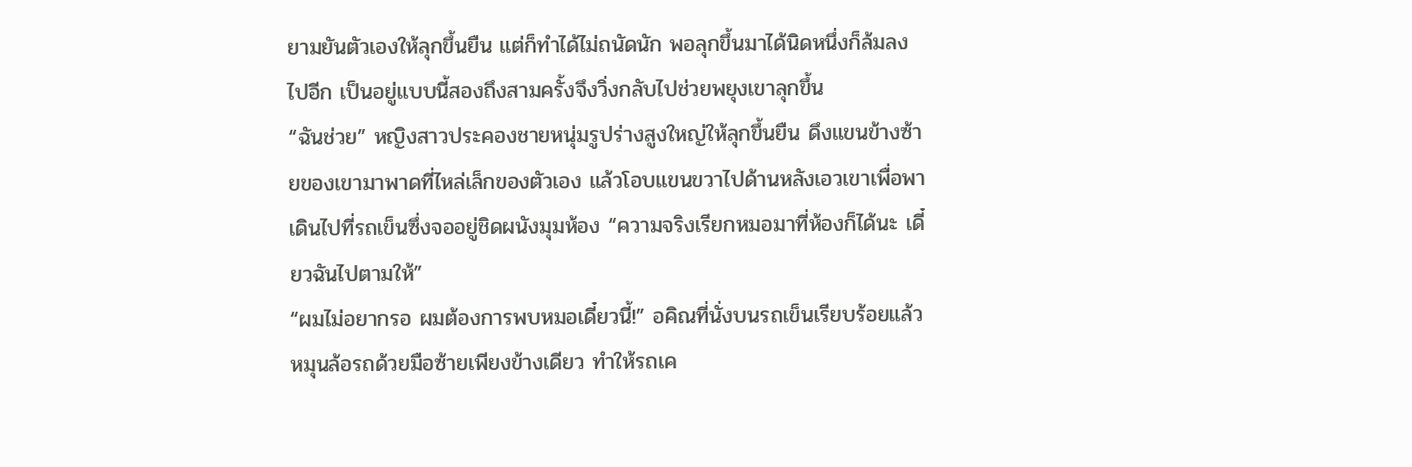ยามยันตัวเองให้ลุกขึ้นยืน แต่ก็ทำได้ไม่ถนัดนัก พอลุกขึ้นมาได้นิดหนึ่งก็ล้มลงไปอีก เป็นอยู่แบบนี้สองถึงสามครั้งจึงวิ่งกลับไปช่วยพยุงเขาลุกขึ้น
“ฉันช่วย” หญิงสาวประคองชายหนุ่มรูปร่างสูงใหญ่ให้ลุกขึ้นยืน ดึงแขนข้างซ้ายของเขามาพาดที่ไหล่เล็กของตัวเอง แล้วโอบแขนขวาไปด้านหลังเอวเขาเพื่อพาเดินไปที่รถเข็นซึ่งจออยู่ชิดผนังมุมห้อง “ความจริงเรียกหมอมาที่ห้องก็ได้นะ เดี๋ยวฉันไปตามให้”
“ผมไม่อยากรอ ผมต้องการพบหมอเดี๋ยวนี้!” อคิณที่นั่งบนรถเข็นเรียบร้อยแล้วหมุนล้อรถด้วยมือซ้ายเพียงข้างเดียว ทำให้รถเค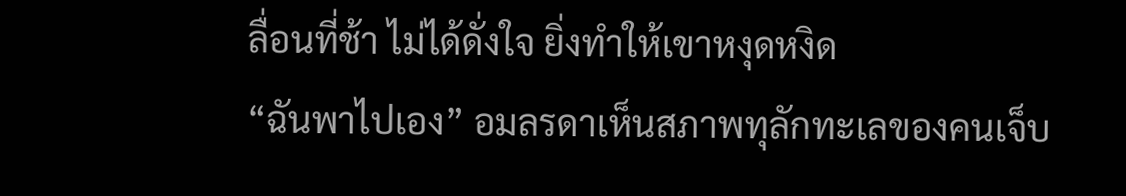ลื่อนที่ช้า ไม่ได้ดั่งใจ ยิ่งทำให้เขาหงุดหงิด
“ฉันพาไปเอง” อมลรดาเห็นสภาพทุลักทะเลของคนเจ็บ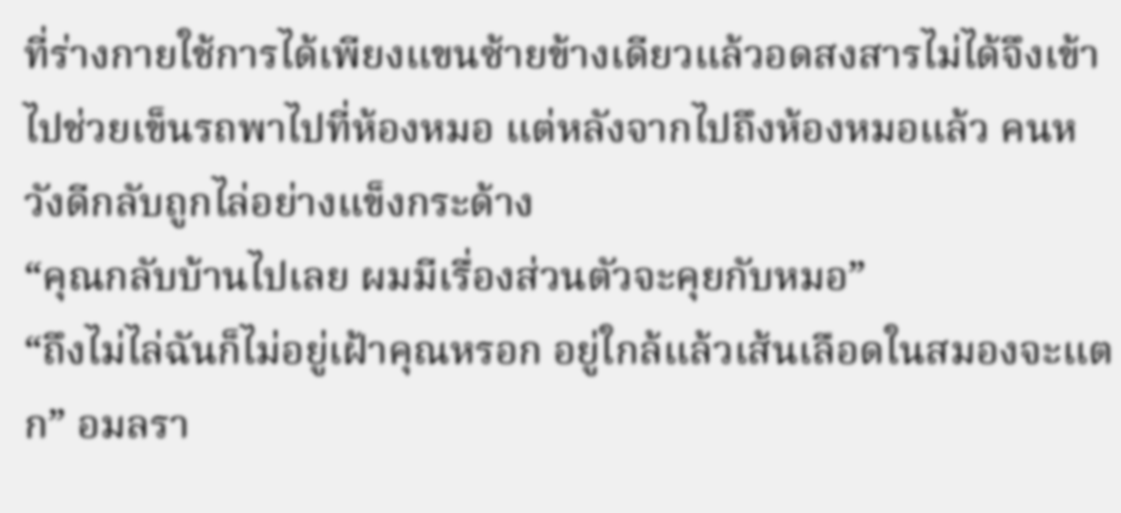ที่ร่างกายใช้การได้เพียงแขนซ้ายข้างเดียวแล้วอดสงสารไม่ได้จึงเข้าไปช่วยเข็นรถพาไปที่ห้องหมอ แต่หลังจากไปถึงห้องหมอแล้ว คนหวังดีกลับถูกไล่อย่างแข็งกระด้าง
“คุณกลับบ้านไปเลย ผมมีเรื่องส่วนตัวจะคุยกับหมอ”
“ถึงไม่ไล่ฉันก็ไม่อยู่เฝ้าคุณหรอก อยู่ใกล้แล้วเส้นเลือดในสมองจะแตก” อมลรา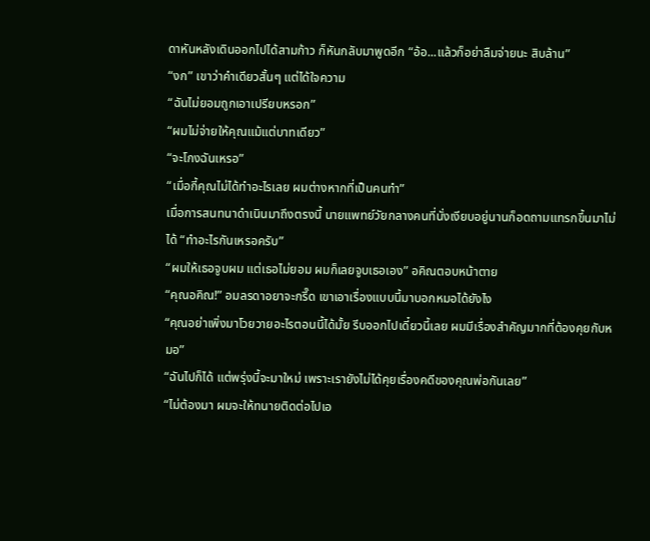ดาหันหลังเดินออกไปได้สามก้าว ก็หันกลับมาพูดอีก “อ้อ...แล้วก็อย่าลืมจ่ายนะ สิบล้าน”
“งก” เขาว่าคำเดียวสั้นๆ แต่ได้ใจความ
“ฉันไม่ยอมถูกเอาเปรียบหรอก”
“ผมไม่จ่ายให้คุณแม้แต่บาทเดียว”
“จะโกงฉันเหรอ”
“เมื่อกี้คุณไม่ได้ทำอะไรเลย ผมต่างหากที่เป็นคนทำ”
เมื่อการสนทนาดำเนินมาถึงตรงนี้ นายแพทย์วัยกลางคนที่นั่งเงียบอยู่นานก็อดถามแทรกขึ้นมาไม่ได้ “ทำอะไรกันเหรอครับ”
“ผมให้เธอจูบผม แต่เธอไม่ยอม ผมก็เลยจูบเธอเอง” อคิณตอบหน้าตาย
“คุณอคิณ!” อมลรดาอยาจะกรี๊ด เขาเอาเรื่องแบบนี้มาบอกหมอได้ยังไง
“คุณอย่าเพิ่งมาโวยวายอะไรตอนนี้ได้มั้ย รีบออกไปเดี๋ยวนี้เลย ผมมีเรื่องสำคัญมากที่ต้องคุยกับหมอ”
“ฉันไปก็ได้ แต่พรุ่งนี้จะมาใหม่ เพราะเรายังไม่ได้คุยเรื่องคดีของคุณพ่อกันเลย”
“ไม่ต้องมา ผมจะให้ทนายติดต่อไปเอ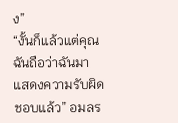ง”
“งั้นก็แล้วแต่คุณ ฉันถือว่าฉันมาแสดงความรับผิดชอบแล้ว” อมลร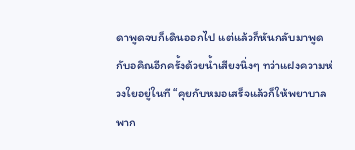ดาพูดจบก็เดินออกไป แต่แล้วก็หันกลับมาพูดกับอคิณอีกครั้งด้วยน้ำเสียงนิ่งๆ ทว่าแฝงความห่วงใยอยู่ในที “คุยกับหมอเสร็จแล้วก็ให้พยาบาลพาก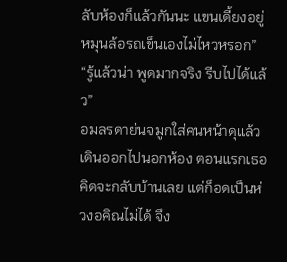ลับห้องก็แล้วกันนะ แขนเดี้ยงอยู่ หมุนล้อรถเข็นเองไม่ไหวหรอก”
“รู้แล้วน่า พูดมากจริง รีบไปได้แล้ว”
อมลรดาย่นจมูกใส่คนหน้าดุแล้วเดินออกไปนอกห้อง ตอนแรกเธอคิดจะกลับบ้านเลย แต่ก็อดเป็นห่วงอคิณไม่ได้ จึง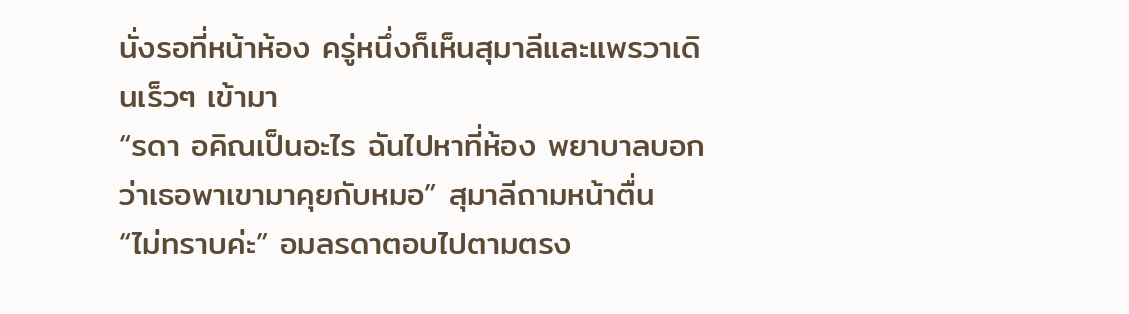นั่งรอที่หน้าห้อง ครู่หนึ่งก็เห็นสุมาลีและแพรวาเดินเร็วๆ เข้ามา
“รดา อคิณเป็นอะไร ฉันไปหาที่ห้อง พยาบาลบอกว่าเธอพาเขามาคุยกับหมอ” สุมาลีถามหน้าตื่น
“ไม่ทราบค่ะ” อมลรดาตอบไปตามตรง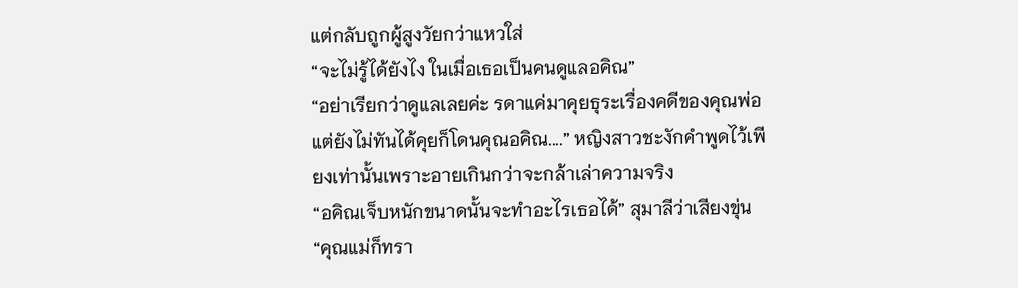แต่กลับถูกผู้สูงวัยกว่าแหวใส่
“จะไม่รู้ได้ยังไง ในเมื่อเธอเป็นคนดูแลอคิณ”
“อย่าเรียกว่าดูแลเลยค่ะ รดาแค่มาคุยธุระเรื่องคดีของคุณพ่อ แต่ยังไม่ทันได้คุยก็โดนคุณอคิณ....” หญิงสาวชะงักคำพูดไว้เพียงเท่านั้นเพราะอายเกินกว่าจะกล้าเล่าความจริง
“อคิณเจ็บหนักขนาดนั้นจะทำอะไรเธอได้” สุมาลีว่าเสียงขุ่น
“คุณแม่ก็ทรา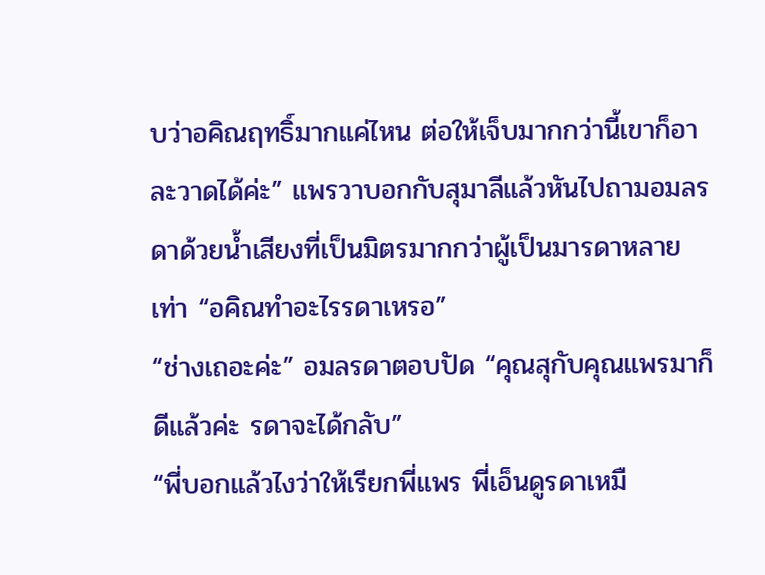บว่าอคิณฤทธิ์มากแค่ไหน ต่อให้เจ็บมากกว่านี้เขาก็อาละวาดได้ค่ะ” แพรวาบอกกับสุมาลีแล้วหันไปถามอมลรดาด้วยน้ำเสียงที่เป็นมิตรมากกว่าผู้เป็นมารดาหลายเท่า “อคิณทำอะไรรดาเหรอ”
“ช่างเถอะค่ะ” อมลรดาตอบปัด “คุณสุกับคุณแพรมาก็ดีแล้วค่ะ รดาจะได้กลับ”
“พี่บอกแล้วไงว่าให้เรียกพี่แพร พี่เอ็นดูรดาเหมื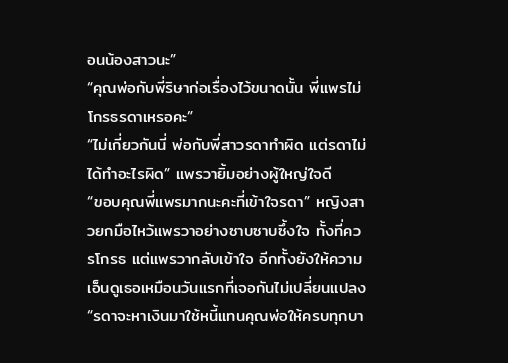อนน้องสาวนะ”
“คุณพ่อกับพี่ริษาก่อเรื่องไว้ขนาดนั้น พี่แพรไม่โกรธรดาเหรอคะ”
“ไม่เกี่ยวกันนี่ พ่อกับพี่สาวรดาทำผิด แต่รดาไม่ได้ทำอะไรผิด” แพรวายิ้มอย่างผู้ใหญ่ใจดี
“ขอบคุณพี่แพรมากนะคะที่เข้าใจรดา” หญิงสาวยกมือไหว้แพรวาอย่างซาบซาบซึ้งใจ ทั้งที่ควรโกรธ แต่แพรวากลับเข้าใจ อีกทั้งยังให้ความเอ็นดูเธอเหมือนวันแรกที่เจอกันไม่เปลี่ยนแปลง “รดาจะหาเงินมาใช้หนี้แทนคุณพ่อให้ครบทุกบา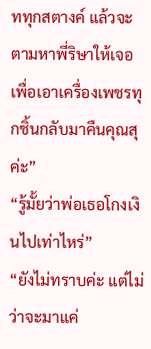ททุกสตางค์ แล้วจะตามหาพี่ริษาให้เจอเพื่อเอาเครื่องเพชรทุกชิ้นกลับมาคืนคุณสุค่ะ”
“รู้มั้ยว่าพ่อเธอโกงเงินไปเท่าไหร่”
“ยังไม่ทราบค่ะ แต่ไม่ว่าจะมาแค่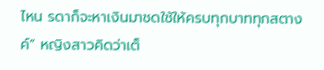ไหน รดาก็จะหาเงินมาชดใช้ให้ครบทุกบาททุกสตางค์” หญิงสาวคิดว่าเต็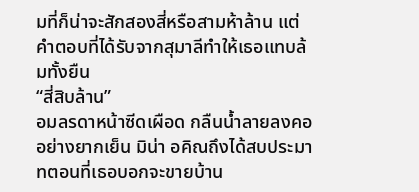มที่ก็น่าจะสักสองสี่หรือสามห้าล้าน แต่คำตอบที่ได้รับจากสุมาลีทำให้เธอแทบล้มทั้งยืน
“สี่สิบล้าน”
อมลรดาหน้าซีดเผือด กลืนน้ำลายลงคออย่างยากเย็น มิน่า อคิณถึงได้สบประมาทตอนที่เธอบอกจะขายบ้าน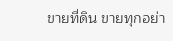ขายที่ดิน ขายทุกอย่า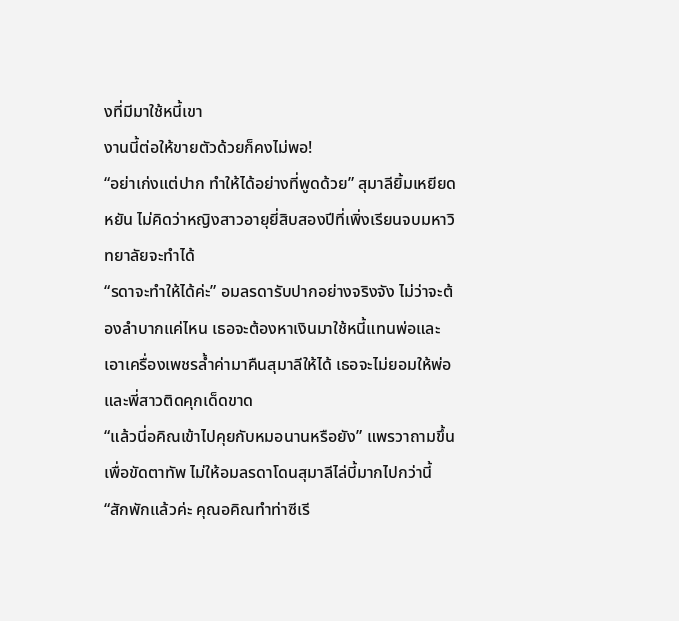งที่มีมาใช้หนี้เขา
งานนี้ต่อให้ขายตัวด้วยก็คงไม่พอ!
“อย่าเก่งแต่ปาก ทำให้ได้อย่างที่พูดด้วย” สุมาลียิ้มเหยียดหยัน ไม่คิดว่าหญิงสาวอายุยี่สิบสองปีที่เพิ่งเรียนจบมหาวิทยาลัยจะทำได้
“รดาจะทำให้ได้ค่ะ” อมลรดารับปากอย่างจริงจัง ไม่ว่าจะต้องลำบากแค่ไหน เธอจะต้องหาเงินมาใช้หนี้แทนพ่อและเอาเครื่องเพชรล้ำค่ามาคืนสุมาลีให้ได้ เธอจะไม่ยอมให้พ่อและพี่สาวติดคุกเด็ดขาด
“แล้วนี่อคิณเข้าไปคุยกับหมอนานหรือยัง” แพรวาถามขึ้นเพื่อขัดตาทัพ ไม่ให้อมลรดาโดนสุมาลีไล่บี้มากไปกว่านี้
“สักพักแล้วค่ะ คุณอคิณทำท่าซีเรี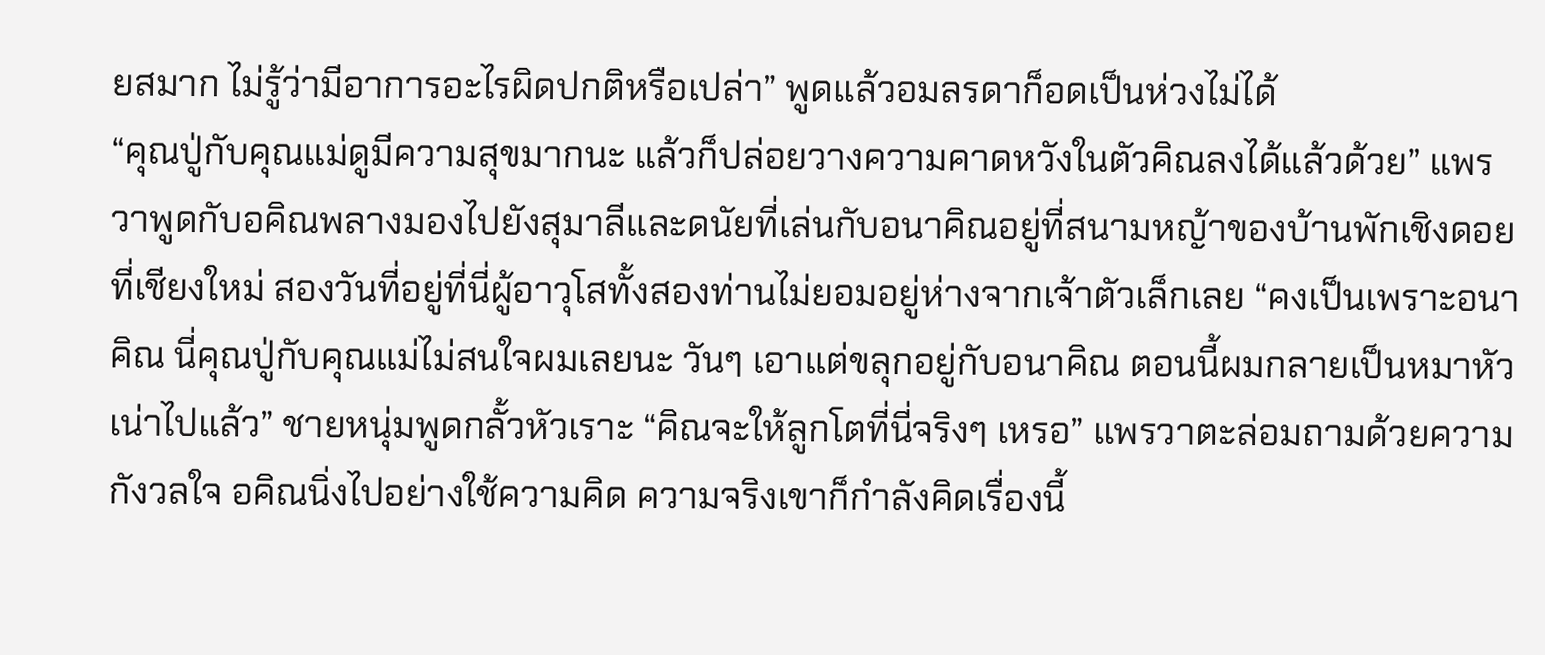ยสมาก ไม่รู้ว่ามีอาการอะไรผิดปกติหรือเปล่า” พูดแล้วอมลรดาก็อดเป็นห่วงไม่ได้
“คุณปู่กับคุณแม่ดูมีความสุขมากนะ แล้วก็ปล่อยวางความคาดหวังในตัวคิณลงได้แล้วด้วย” แพรวาพูดกับอคิณพลางมองไปยังสุมาลีและดนัยที่เล่นกับอนาคิณอยู่ที่สนามหญ้าของบ้านพักเชิงดอยที่เชียงใหม่ สองวันที่อยู่ที่นี่ผู้อาวุโสทั้งสองท่านไม่ยอมอยู่ห่างจากเจ้าตัวเล็กเลย “คงเป็นเพราะอนาคิณ นี่คุณปู่กับคุณแม่ไม่สนใจผมเลยนะ วันๆ เอาแต่ขลุกอยู่กับอนาคิณ ตอนนี้ผมกลายเป็นหมาหัวเน่าไปแล้ว” ชายหนุ่มพูดกลั้วหัวเราะ “คิณจะให้ลูกโตที่นี่จริงๆ เหรอ” แพรวาตะล่อมถามด้วยความกังวลใจ อคิณนิ่งไปอย่างใช้ความคิด ความจริงเขาก็กำลังคิดเรื่องนี้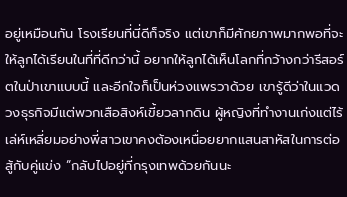อยู่เหมือนกัน โรงเรียนที่นี่ดีก็จริง แต่เขาก็มีศักยภาพมากพอที่จะให้ลูกได้เรียนในที่ที่ดีกว่านี้ อยากให้ลูกได้เห็นโลกที่กว้างกว่ารีสอร์ตในป่าเขาแบบนี้ และอีกใจก็เป็นห่วงแพรวาด้วย เขารู้ดีว่าในแวดวงธุรกิจมีแต่พวกเสือสิงห์เขี้ยวลากดิน ผู้หญิงที่ทำงานเก่งแต่ไร้เล่ห์เหลี่ยมอย่างพี่สาวเขาคงต้องเหนื่อยยากแสนสาหัสในการต่อสู้กับคู่แข่ง “กลับไปอยู่ที่กรุงเทพด้วยกันนะ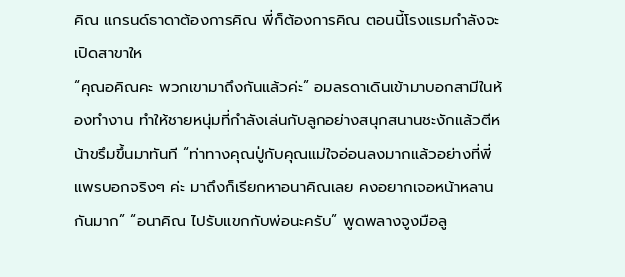คิณ แกรนด์ธาดาต้องการคิณ พี่ก็ต้องการคิณ ตอนนี้โรงแรมกำลังจะเปิดสาขาให
“คุณอคิณคะ พวกเขามาถึงกันแล้วค่ะ” อมลรดาเดินเข้ามาบอกสามีในห้องทำงาน ทำให้ชายหนุ่มที่กำลังเล่นกับลูกอย่างสนุกสนานชะงักแล้วตีหน้าขรึมขึ้นมาทันที “ท่าทางคุณปู่กับคุณแม่ใจอ่อนลงมากแล้วอย่างที่พี่แพรบอกจริงๆ ค่ะ มาถึงก็เรียกหาอนาคิณเลย คงอยากเจอหน้าหลานกันมาก” “อนาคิณ ไปรับแขกกับพ่อนะครับ” พูดพลางจูงมือลู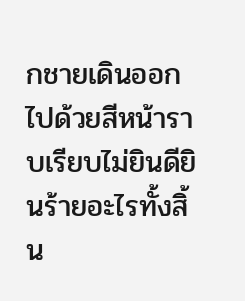กชายเดินออกไปด้วยสีหน้าราบเรียบไม่ยินดียินร้ายอะไรทั้งสิ้น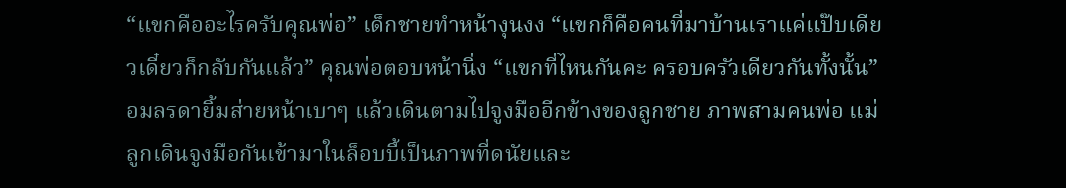“แขกคืออะไรครับคุณพ่อ” เด็กชายทำหน้างุนงง “แขกก็คือคนที่มาบ้านเราแค่แป๊บเดียวเดี๋ยวก็กลับกันแล้ว” คุณพ่อตอบหน้านิ่ง “แขกที่ไหนกันคะ ครอบครัวเดียวกันทั้งนั้น” อมลรดายิ้มส่ายหน้าเบาๆ แล้วเดินตามไปจูงมืออีกข้างของลูกชาย ภาพสามคนพ่อ แม่ ลูกเดินจูงมือกันเข้ามาในล็อบบี้เป็นภาพที่ดนัยและ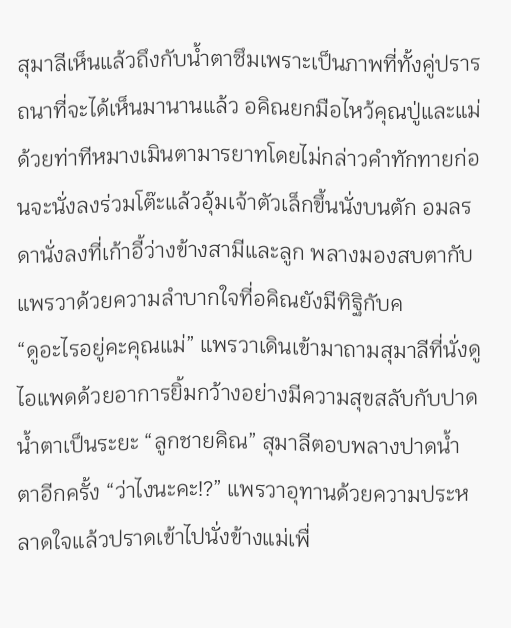สุมาลีเห็นแล้วถึงกับน้ำตาซึมเพราะเป็นภาพที่ทั้งคู่ปรารถนาที่จะได้เห็นมานานแล้ว อคิณยกมือไหว้คุณปู่และแม่ด้วยท่าทีหมางเมินตามารยาทโดยไม่กล่าวคำทักทายก่อนจะนั่งลงร่วมโต๊ะแล้วอุ้มเจ้าตัวเล็กขึ้นนั่งบนตัก อมลรดานั่งลงที่เก้าอี้ว่างข้างสามีและลูก พลางมองสบตากับแพรวาด้วยความลำบากใจที่อคิณยังมีทิฐิกับค
“ดูอะไรอยู่คะคุณแม่” แพรวาเดินเข้ามาถามสุมาลีที่นั่งดูไอแพดด้วยอาการยิ้มกว้างอย่างมีความสุขสลับกับปาดน้ำตาเป็นระยะ “ลูกชายคิณ” สุมาลีตอบพลางปาดน้ำตาอีกครั้ง “ว่าไงนะคะ!?” แพรวาอุทานด้วยความประหลาดใจแล้วปราดเข้าไปนั่งข้างแม่เพื่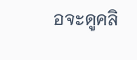อจะดูคลิ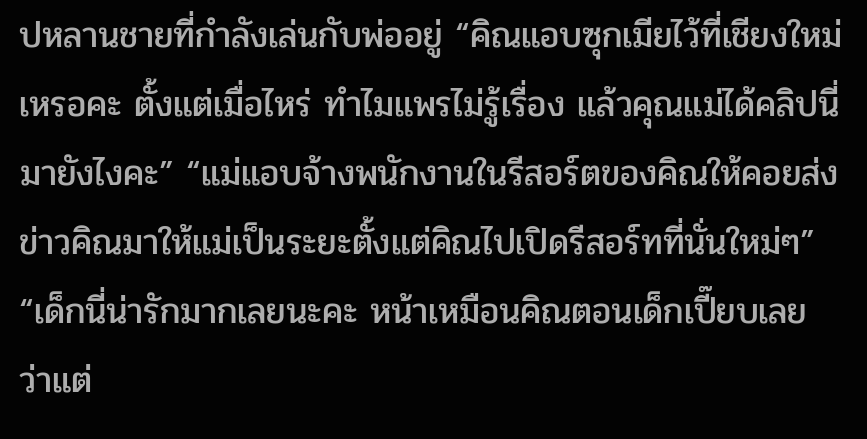ปหลานชายที่กำลังเล่นกับพ่ออยู่ “คิณแอบซุกเมียไว้ที่เชียงใหม่เหรอคะ ตั้งแต่เมื่อไหร่ ทำไมแพรไม่รู้เรื่อง แล้วคุณแม่ได้คลิปนี่มายังไงคะ” “แม่แอบจ้างพนักงานในรีสอร์ตของคิณให้คอยส่งข่าวคิณมาให้แม่เป็นระยะตั้งแต่คิณไปเปิดรีสอร์ทที่นั่นใหม่ๆ” “เด็กนี่น่ารักมากเลยนะคะ หน้าเหมือนคิณตอนเด็กเปี๊ยบเลย ว่าแต่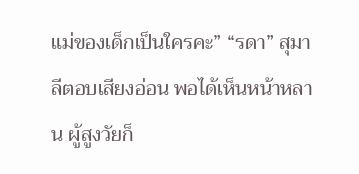แม่ของเด็กเป็นใครคะ” “รดา” สุมาลีตอบเสียงอ่อน พอได้เห็นหน้าหลาน ผู้สูงวัยก็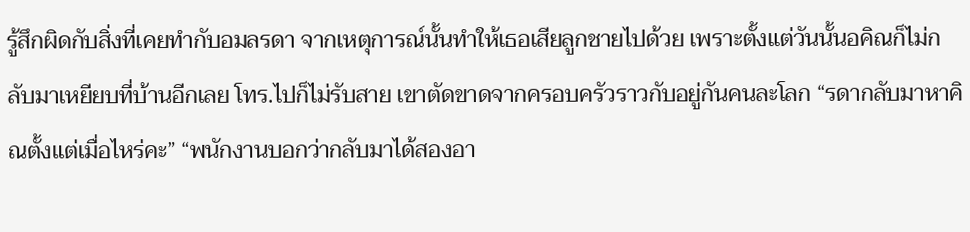รู้สึกผิดกับสิ่งที่เคยทำกับอมลรดา จากเหตุการณ์นั้นทำให้เธอเสียลูกชายไปด้วย เพราะตั้งแต่วันนั้นอคิณก็ไม่กลับมาเหยียบที่บ้านอีกเลย โทร.ไปก็ไม่รับสาย เขาตัดขาดจากครอบครัวราวกับอยู่กันคนละโลก “รดากลับมาหาคิณตั้งแต่เมื่อไหร่คะ” “พนักงานบอกว่ากลับมาได้สองอา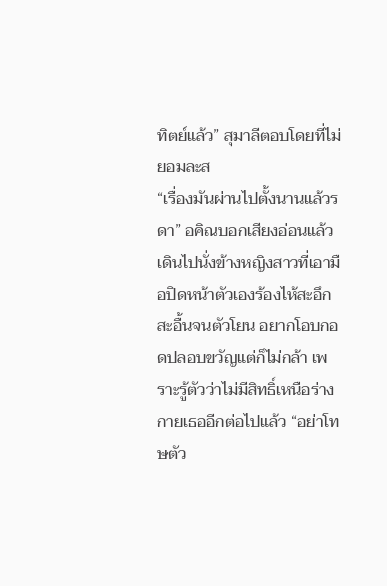ทิตย์แล้ว” สุมาลีตอบโดยที่ไม่ยอมละส
“เรื่องมันผ่านไปตั้งนานแล้วรดา” อคิณบอกเสียงอ่อนแล้วเดินไปนั่งข้างหญิงสาวที่เอามือปิดหน้าตัวเองร้องไห้สะอึกสะอื้นจนตัวโยน อยากโอบกอดปลอบขวัญแต่ก็ไม่กล้า เพราะรู้ตัวว่าไม่มีสิทธิ์เหนือร่างกายเธออีกต่อไปแล้ว “อย่าโทษตัว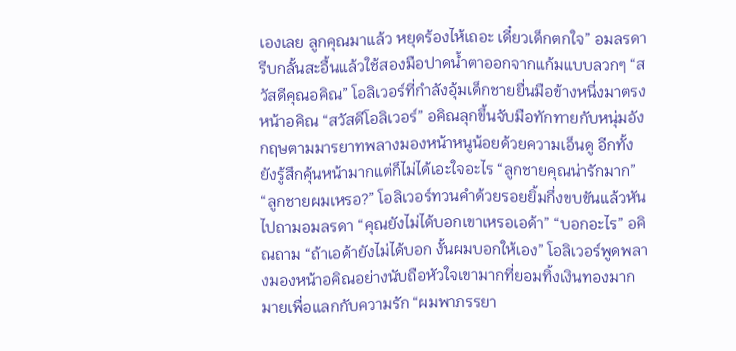เองเลย ลูกคุณมาแล้ว หยุดร้องไห้เถอะ เดี๋ยวเด็กตกใจ” อมลรดารีบกลั้นสะอื้นแล้วใช้สองมือปาดน้ำตาออกจากแก้มแบบลวกๆ “สวัสดีคุณอคิณ” โอลิเวอร์ที่กำลังอุ้มเด็กชายยื่นมือข้างหนึ่งมาตรงหน้าอคิณ “สวัสดีโอลิเวอร์” อคิณลุกขึ้นจับมือทักทายกับหนุ่มอังกฤษตามมารยาทพลางมองหน้าหนูน้อยด้วยความเอ็นดู อีกทั้งยังรู้สึกคุ้นหน้ามากแต่ก็ไม่ได้เอะใจอะไร “ลูกชายคุณน่ารักมาก” “ลูกชายผมเหรอ?” โอลิเวอร์ทวนคำด้วยรอยยิ้มกึ่งขบขันแล้วหันไปถามอมลรดา “คุณยังไม่ได้บอกเขาเหรอเอด้า” “บอกอะไร” อคิณถาม “ถ้าเอด้ายังไม่ได้บอก งั้นผมบอกให้เอง” โอลิเวอร์พูดพลางมองหน้าอคิณอย่างนับถือหัวใจเขามากที่ยอมทิ้งเงินทองมากมายเพื่อแลกกับความรัก “ผมพาภรรยา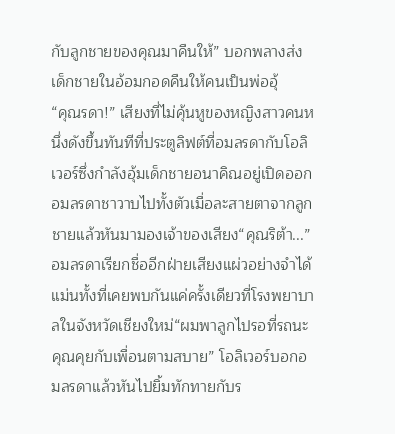กับลูกชายของคุณมาคืนให้” บอกพลางส่งเด็กชายในอ้อมกอดคืนให้คนเป็นพ่ออุ้
“คุณรดา!” เสียงที่ไม่คุ้นหูของหญิงสาวคนหนึ่งดังขึ้นทันทีที่ประตูลิฟต์ที่อมลรดากับโอลิเวอร์ซึ่งกำลังอุ้มเด็กชายอนาคิณอยู่เปิดออก อมลรดาชาวาบไปทั้งตัวเมื่อละสายตาจากลูกชายแล้วหันมามองเจ้าของเสียง“คุณริต้า...” อมลรดาเรียกชื่ออีกฝ่ายเสียงแผ่วอย่างจำได้แม่นทั้งที่เคยพบกันแค่ครั้งเดียวที่โรงพยาบาลในจังหวัดเชียงใหม่“ผมพาลูกไปรอที่รถนะ คุณคุยกับเพื่อนตามสบาย” โอลิเวอร์บอกอมลรดาแล้วหันไปยิ้มทักทายกับร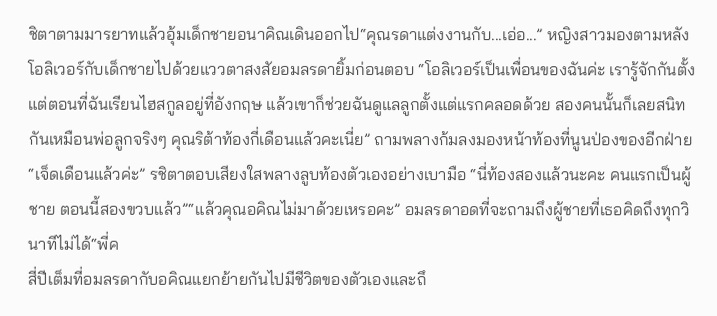ชิตาตามมารยาทแล้วอุ้มเด็กชายอนาคิณเดินออกไป“คุณรดาแต่งงานกับ...เอ่อ...” หญิงสาวมองตามหลังโอลิเวอร์กับเด็กชายไปด้วยแววตาสงสัยอมลรดายิ้มก่อนตอบ “โอลิเวอร์เป็นเพื่อนของฉันค่ะ เรารู้จักกันตั้งแต่ตอนที่ฉันเรียนไฮสกูลอยู่ที่อังกฤษ แล้วเขาก็ช่วยฉันดูแลลูกตั้งแต่แรกคลอดด้วย สองคนนั้นก็เลยสนิทกันเหมือนพ่อลูกจริงๆ คุณริต้าท้องกี่เดือนแล้วคะเนี่ย” ถามพลางก้มลงมองหน้าท้องที่นูนป่องของอีกฝ่าย“เจ็ดเดือนแล้วค่ะ” รชิตาตอบเสียงใสพลางลูบท้องตัวเองอย่างเบามือ “นี่ท้องสองแล้วนะคะ คนแรกเป็นผู้ชาย ตอนนี้สองขวบแล้ว”“แล้วคุณอคิณไม่มาด้วยเหรอคะ” อมลรดาอดที่จะถามถึงผู้ชายที่เธอคิดถึงทุกวินาทีไม่ได้“พี่ค
สี่ปีเต็มที่อมลรดากับอคิณแยกย้ายกันไปมีชีวิตของตัวเองและถึ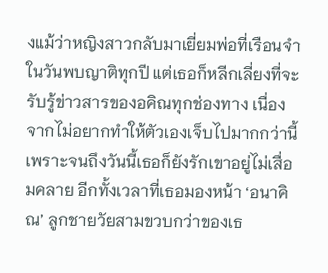งแม้ว่าหญิงสาวกลับมาเยี่ยมพ่อที่เรือนจำในวันพบญาติทุกปี แต่เธอก็หลีกเลี่ยงที่จะรับรู้ข่าวสารของอคิณทุกช่องทาง เนื่องจากไม่อยากทำให้ตัวเองเจ็บไปมากกว่านี้ เพราะจนถึงวันนี้เธอก็ยังรักเขาอยู่ไม่เสื่อมคลาย อีกทั้งเวลาที่เธอมองหน้า ‘อนาคิณ’ ลูกชายวัยสามขวบกว่าของเธ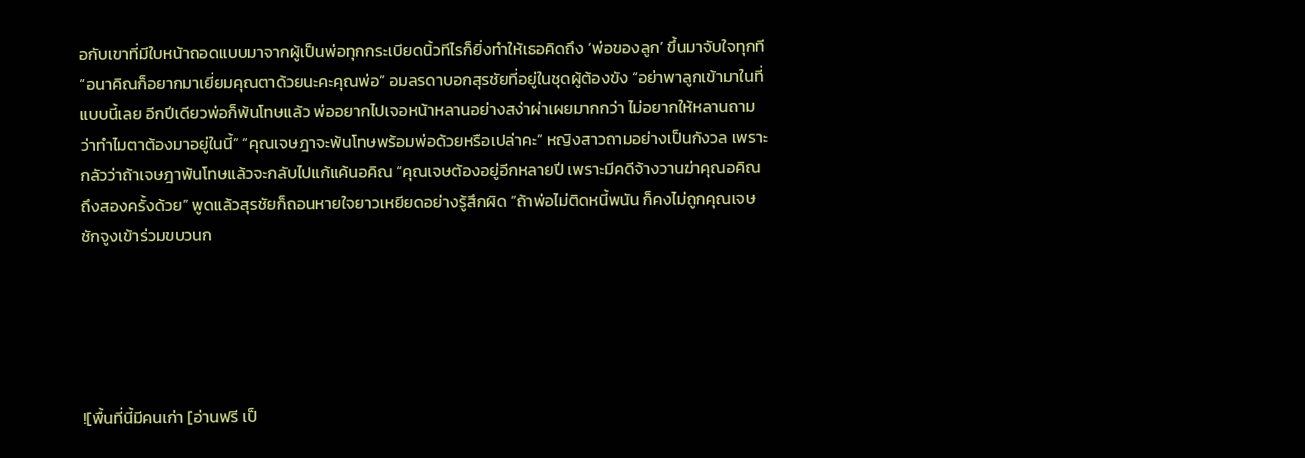อกับเขาที่มีใบหน้าถอดแบบมาจากผู้เป็นพ่อทุกกระเบียดนิ้วทีไรก็ยิ่งทำให้เธอคิดถึง ‘พ่อของลูก’ ขึ้นมาจับใจทุกที “อนาคิณก็อยากมาเยี่ยมคุณตาด้วยนะคะคุณพ่อ” อมลรดาบอกสุรชัยที่อยู่ในชุดผู้ต้องขัง “อย่าพาลูกเข้ามาในที่แบบนี้เลย อีกปีเดียวพ่อก็พ้นโทษแล้ว พ่ออยากไปเจอหน้าหลานอย่างสง่าผ่าเผยมากกว่า ไม่อยากให้หลานถามว่าทำไมตาต้องมาอยู่ในนี้” “คุณเจษฎาจะพ้นโทษพร้อมพ่อด้วยหรือเปล่าคะ” หญิงสาวถามอย่างเป็นกังวล เพราะกลัวว่าถ้าเจษฎาพ้นโทษแล้วจะกลับไปแก้แค้นอคิณ “คุณเจษต้องอยู่อีกหลายปี เพราะมีคดีจ้างวานฆ่าคุณอคิณถึงสองครั้งด้วย” พูดแล้วสุรชัยก็ถอนหายใจยาวเหยียดอย่างรู้สึกผิด “ถ้าพ่อไม่ติดหนี้พนัน ก็คงไม่ถูกคุณเจษชักจูงเข้าร่วมขบวนก





![พื้นที่นี้มีคนเก่า [อ่านฟรี เป็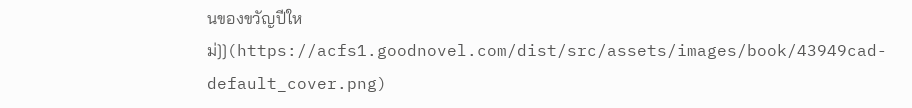นของขวัญปีใหม่]](https://acfs1.goodnovel.com/dist/src/assets/images/book/43949cad-default_cover.png)